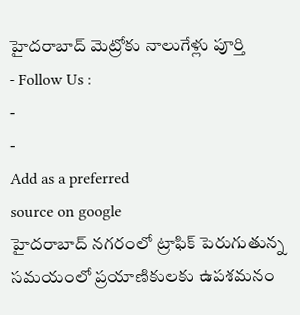హైదరాబాద్ మెట్రోకు నాలుగేళ్లు పూర్తి
- Follow Us :
-
-
Add as a preferred
source on google
హైదరాబాద్ నగరంలో ట్రాఫిక్ పెరుగుతున్న సమయంలో ప్రయాణికులకు ఉపశమనం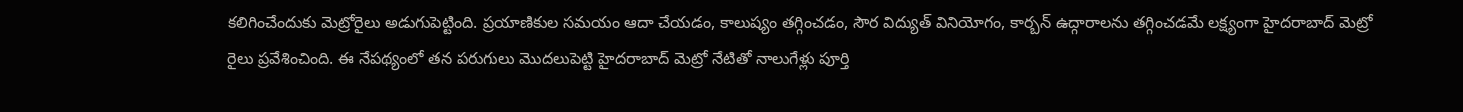కలిగించేందుకు మెట్రోరైలు అడుగుపెట్టింది. ప్రయాణికుల సమయం ఆదా చేయడం, కాలుష్యం తగ్గించడం, సౌర విద్యుత్ వినియోగం, కార్బన్ ఉద్గారాలను తగ్గించడమే లక్ష్యంగా హైదరాబాద్ మెట్రో రైలు ప్రవేశించింది. ఈ నేపథ్యంలో తన పరుగులు మొదలుపెట్టి హైదరాబాద్ మెట్రో నేటితో నాలుగేళ్లు పూర్తి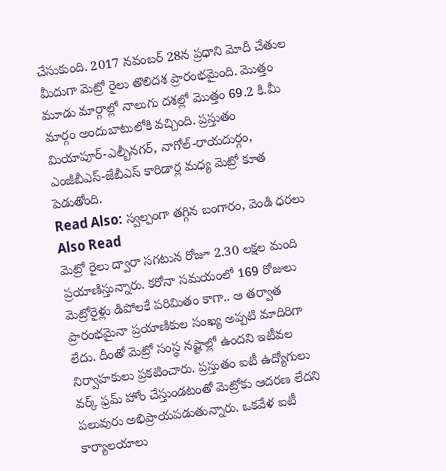చేసుకుంది. 2017 నవంబర్ 28న ప్రధాని మోదీ చేతుల మీదుగా మెట్రో రైలు తొలిదశ ప్రారంభమైంది. మొత్తం మూడు మార్గాల్లో నాలుగు దశల్లో మొత్తం 69.2 కి.మీ మార్గం అందుబాటులోకి వచ్చింది. ప్రస్తుతం మియాపూర్-ఎల్బీనగర్, నాగోల్-రాయదుర్గం, ఎంజీబీఎస్-జేబీఎస్ కారిడార్ల మధ్య మెట్రో కూత పెడుతోంది.
Read Also: స్వల్పంగా తగ్గిన బంగారం, వెండి ధరలు
Also Read
మెట్రో రైలు ద్వారా సగటున రోజూ 2.30 లక్షల మంది ప్రయాణిస్తున్నారు. కరోనా సమయంలో 169 రోజులు మెట్రోరైళ్లు డిపోలకే పరిమితం కాగా.. ఆ తర్వాత ప్రారంభమైనా ప్రయాణికుల సంఖ్య అప్పటి మాదిరిగా లేదు. దీంతో మెట్రో సంస్థ నష్టాల్లో ఉందని ఇటీవల నిర్వాహకులు ప్రకటించారు. ప్రస్తుతం ఐటీ ఉద్యోగులు వర్క్ ఫ్రమ్ హోం చేస్తుండటంతో మెట్రోకు ఆదరణ లేదని పలువురు అభిప్రాయపడుతున్నారు. ఒకవేళ ఐటీ కార్యాలయాలు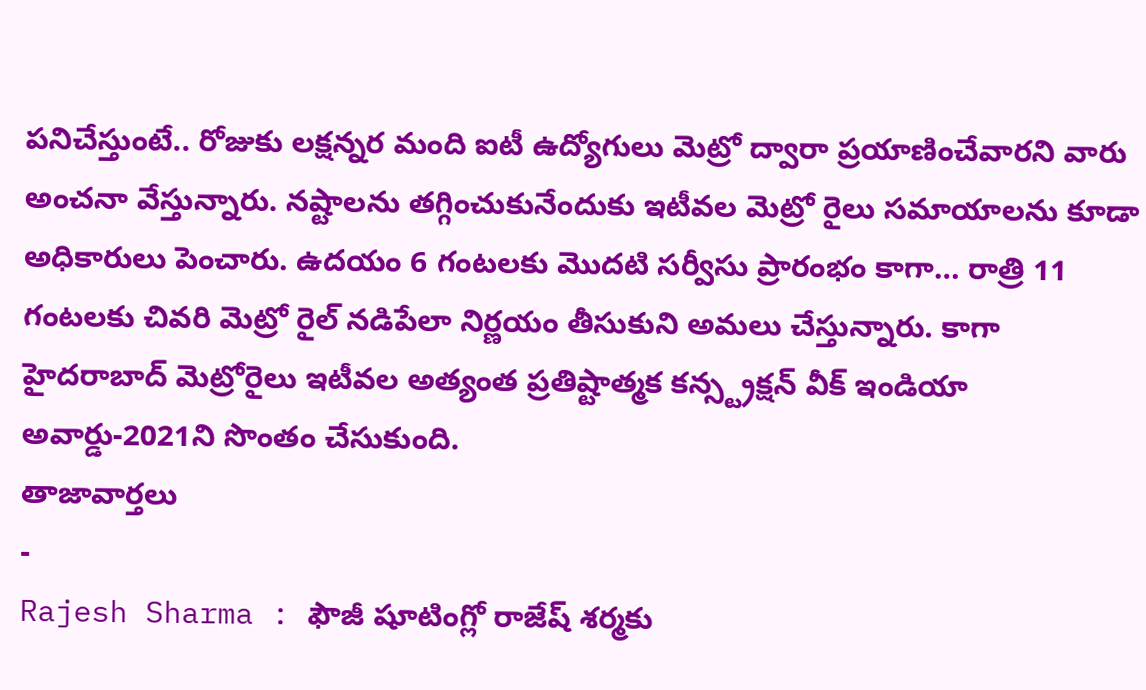పనిచేస్తుంటే.. రోజుకు లక్షన్నర మంది ఐటీ ఉద్యోగులు మెట్రో ద్వారా ప్రయాణించేవారని వారు అంచనా వేస్తున్నారు. నష్టాలను తగ్గించుకునేందుకు ఇటీవల మెట్రో రైలు సమాయాలను కూడా అధికారులు పెంచారు. ఉదయం 6 గంటలకు మొదటి సర్వీసు ప్రారంభం కాగా… రాత్రి 11 గంటలకు చివరి మెట్రో రైల్ నడిపేలా నిర్ణయం తీసుకుని అమలు చేస్తున్నారు. కాగా హైదరాబాద్ మెట్రోరైలు ఇటీవల అత్యంత ప్రతిష్టాత్మక కన్స్ట్రక్షన్ వీక్ ఇండియా అవార్డు-2021ని సొంతం చేసుకుంది.
తాజావార్తలు
-
Rajesh Sharma : ఫౌజీ షూటింగ్లో రాజేష్ శర్మకు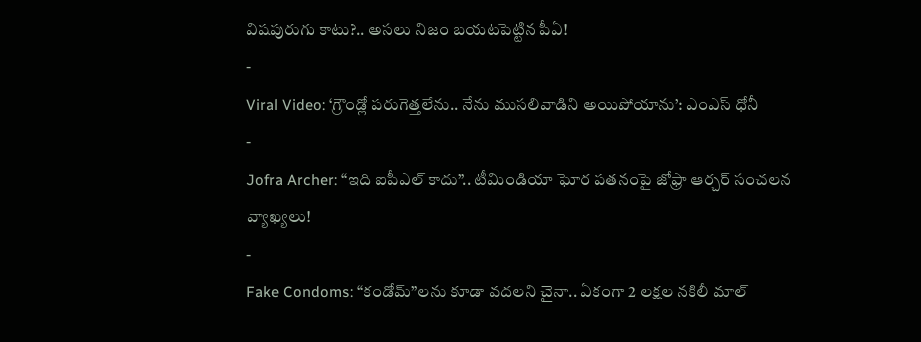విషపురుగు కాటు?.. అసలు నిజం బయటపెట్టిన పీఏ!
-
Viral Video: ‘గ్రౌండ్లో పరుగెత్తలేను.. నేను ముసలివాడిని అయిపోయాను’: ఎంఎస్ ధోనీ
-
Jofra Archer: “ఇది ఐపీఎల్ కాదు”.. టీమిండియా ఘోర పతనంపై జోఫ్రా ఆర్చర్ సంచలన వ్యాఖ్యలు!
-
Fake Condoms: “కండోమ్”లను కూడా వదలని చైనా.. ఏకంగా 2 లక్షల నకిలీ మాల్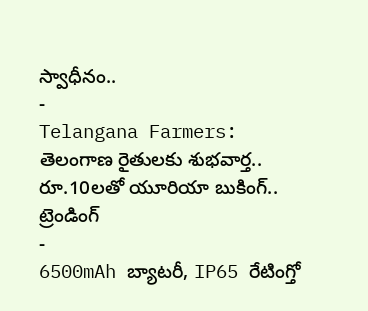స్వాధీనం..
-
Telangana Farmers: తెలంగాణ రైతులకు శుభవార్త.. రూ.10లతో యూరియా బుకింగ్..
ట్రెండింగ్
-
6500mAh బ్యాటరీ, IP65 రేటింగ్తో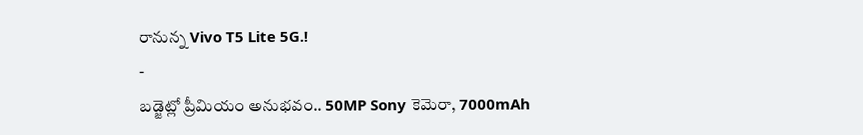రానున్న Vivo T5 Lite 5G.!
-
బడ్జెట్లో ప్రీమియం అనుభవం.. 50MP Sony కెమెరా, 7000mAh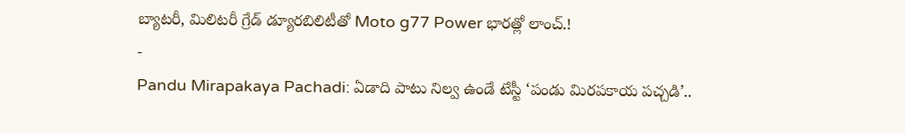బ్యాటరీ, మిలిటరీ గ్రేడ్ డ్యూరబిలిటీతో Moto g77 Power భారత్లో లాంచ్.!
-
Pandu Mirapakaya Pachadi: ఏడాది పాటు నిల్వ ఉండే టేస్టీ ‘పండు మిరపకాయ పచ్చడి’..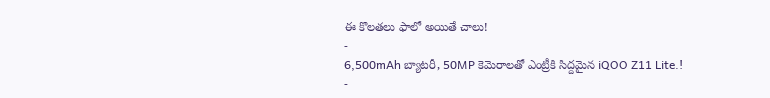ఈ కొలతలు ఫాలో అయితే చాలు!
-
6,500mAh బ్యాటరీ, 50MP కెమెరాలతో ఎంట్రీకి సిద్దమైన iQOO Z11 Lite.!
-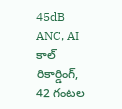45dB ANC, AI కాల్ రికార్డింగ్, 42 గంటల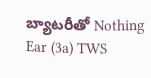బ్యాటరీతో Nothing Ear (3a) TWS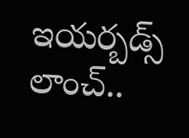ఇయర్బడ్స్ లాంచ్..